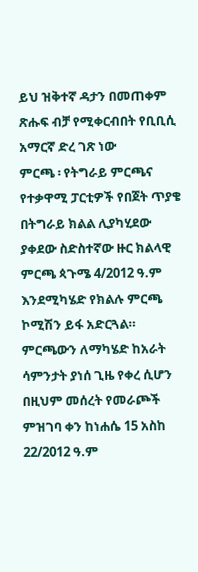ይህ ዝቅተኛ ዳታን በመጠቀም ጽሑፍ ብቻ የሚቀርብበት የቢቢሲ አማርኛ ድረ ገጽ ነው
ምርጫ ፡ የትግራይ ምርጫና የተቃዋሚ ፓርቲዎች የበጀት ጥያቄ
በትግራይ ክልል ሊያካሂደው ያቀደው ስድስተኛው ዙር ክልላዊ ምርጫ ጳጉሜ 4/2012 ዓ.ም እንደሚካሄድ የክልሉ ምርጫ ኮሚሽን ይፋ አድርጓል።
ምርጫውን ለማካሄድ ከአራት ሳምንታት ያነሰ ጊዜ የቀረ ሲሆን በዚህም መሰረት የመራጮች ምዝገባ ቀን ከነሐሴ 15 አስከ 22/2012 ዓ.ም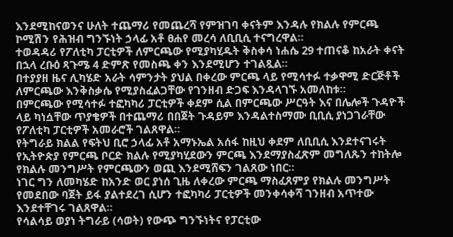እንደሚከናወንና ሁለት ተጨማሪ የመጨረሻ የምዝገባ ቀናትም እንዳሉ የክልሉ የምርጫ ኮሚሽን የሕዝብ ግንኙነት ኃላፊ አቶ ፀሐየ መረሳ ለቢቢሲ ተናግረዋል።
ተወዳዳሪ የፖለቲካ ፓርቲዎች ለምርጫው የሚያካሂዱት ቅስቀሳ ነሐሴ 29 ተጠናቆ ከአራት ቀናት በኋላ ረቡዕ ጻጉሜ 4 ድምጽ የመስጫ ቀን እንደሚሆን ተገልጿል።
በተያያዘ ዜና ሊካሄድ አራት ሳምንታት ያህል በቀረው ምርጫ ላይ የሚሳተፉ ተቃዋሚ ድርጅቶች ለምርጫው እንቅስቃሴ የሚያስፈልጋቸው የገንዘብ ድጋፍ እንዳላገኙ አመለከቱ።
በምርጫው የሚሳተፉ ተፎካካሪ ፓርቲዎች ቀደም ሲል በምርጫው ሥርዓት እና በሌሎች ጉዳዮች ላይ ካነሷቸው ጥያቄዎች በተጨማሪ በበጀት ጉዳይም እንዳልተስማሙ ቢቢሲ ያነጋገራቸው የፖለቲካ ፓርቲዎች አመራሮች ገልጸዋል።
የትግራይ ክልል የፍትህ ቢሮ ኃላፊ አቶ አማኑኤል አሰፋ ከዚህ ቀደም ለቢቢሲ እንደተናገሩት የኢትዮጵያ የምርጫ ቦርድ ክልሉ የሚያካሂደውን ምርጫ እንደማያስፈጽም መግለጹን ተከትሎ የክልሉ መንግሥት የምርጫውን ወጪ እንደሚሸፍን ገልጸው ነበር።
ነገር ግን ለመካሄድ ከአንድ ወር ያነሰ ጊዜ ለቀረው ምርጫ ማስፈጸምያ የክልሉ መንግሥት የመደበው ባጀት ይፋ ያልተደረገ ሲሆን ተፎካካሪ ፓርቲዎች መንቀሳቀሻ ገንዘብ አጥተው እንደተቸገሩ ገልጸዋል።
የሳልሳይ ወያነ ትግራይ (ሳወት) የውጭ ግንኙነትና የፓርቲው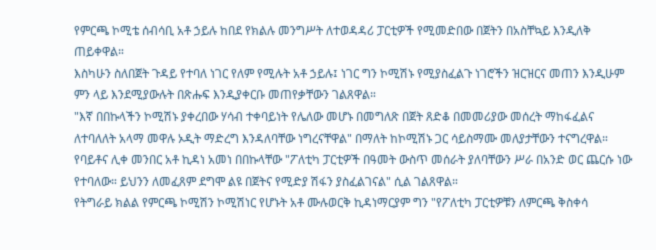የምርጫ ኮሚቴ ሰብሳቢ አቶ ኃይሉ ከበደ የክልሉ መንግሥት ለተወዳዳሪ ፓርቲዎች የሚመድበው በጀትን በአስቸኳይ እንዲለቅ ጠይቀዋል።
እስካሁን ስለበጀት ጉዳይ የተባለ ነገር የለም የሚሉት አቶ ኃይሉ፤ ነገር ግን ኮሚሽኑ የሚያስፈልጉ ነገሮችን ዝርዝርና መጠን እንዲሁም ምን ላይ እንደሚያውሉት በጽሑፍ እንዲያቀርቡ መጠየቃቸውን ገልጸዋል።
"እኛ በበኩላችን ኮሚሽኑ ያቀረበው ሃሳብ ተቀባይነት የሌለው መሆኑ በመግለጽ በጀት ጸድቆ በመመሪያው መሰረት ማከፋፈልና ለተባለለት አላማ መዋሉ ኦዲት ማድረግ እንዳለባቸው ነግረናቸዋል" በማለት ከኮሚሽኑ ጋር ሳይስማሙ መለያታቸውን ተናግረዋል።
የባይቶና ሊቀ መንበር አቶ ኪዳነ አመነ በበኩላቸው "ፖለቲካ ፓርቲዎች በዓመት ውስጥ መሰራት ያለባቸውን ሥራ በአንድ ወር ጨርሱ ነው የተባለው። ይህንን ለመፈጸም ደግሞ ልዩ በጀትና የሚድያ ሽፋን ያስፈልገናል" ሲል ገልጸዋል።
የትግራይ ክልል የምርጫ ኮሚሽን ኮሚሽነር የሆኑት አቶ ሙሉወርቅ ኪዳነማርያም ግን "የፖለቲካ ፓርቲዎቹን ለምርጫ ቅስቀሳ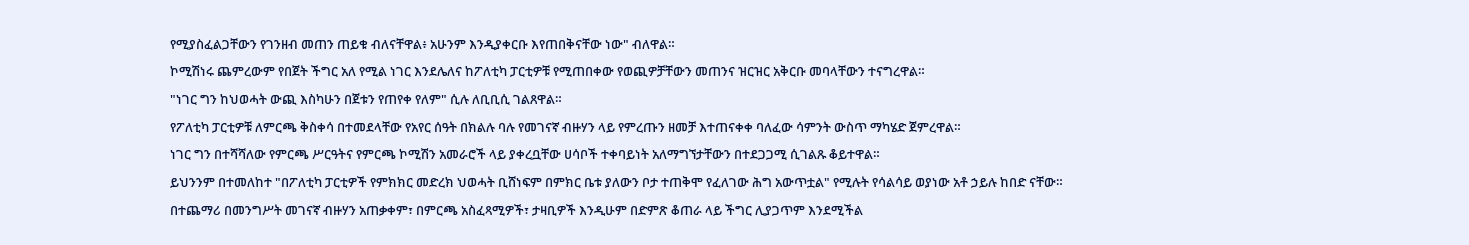የሚያስፈልጋቸውን የገንዘብ መጠን ጠይቁ ብለናቸዋል፥ አሁንም እንዲያቀርቡ እየጠበቅናቸው ነው" ብለዋል።
ኮሚሽነሩ ጨምረውም የበጀት ችግር አለ የሚል ነገር እንደሌለና ከፖለቲካ ፓርቲዎቹ የሚጠበቀው የወጪዎቻቸውን መጠንና ዝርዝር አቅርቡ መባላቸውን ተናግረዋል።
"ነገር ግን ከህወሓት ውጪ እስካሁን በጀቱን የጠየቀ የለም" ሲሉ ለቢቢሲ ገልጸዋል።
የፖለቲካ ፓርቲዎቹ ለምርጫ ቅስቀሳ በተመደላቸው የአየር ሰዓት በክልሉ ባሉ የመገናኛ ብዙሃን ላይ የምረጡን ዘመቻ እተጠናቀቀ ባለፈው ሳምንት ውስጥ ማካሄድ ጀምረዋል።
ነገር ግን በተሻሻለው የምርጫ ሥርዓትና የምርጫ ኮሚሽን አመራሮች ላይ ያቀረቧቸው ሀሳቦች ተቀባይነት አለማግኘታቸውን በተደጋጋሚ ሲገልጹ ቆይተዋል።
ይህንንም በተመለከተ "በፖለቲካ ፓርቲዎች የምክክር መድረክ ህወሓት ቢሸነፍም በምክር ቤቱ ያለውን ቦታ ተጠቅሞ የፈለገው ሕግ አውጥቷል" የሚሉት የሳልሳይ ወያነው አቶ ኃይሉ ከበድ ናቸው።
በተጨማሪ በመንግሥት መገናኛ ብዙሃን አጠቃቀም፣ በምርጫ አስፈጻሚዎች፣ ታዛቢዎች እንዲሁም በድምጽ ቆጠራ ላይ ችግር ሊያጋጥም እንደሚችል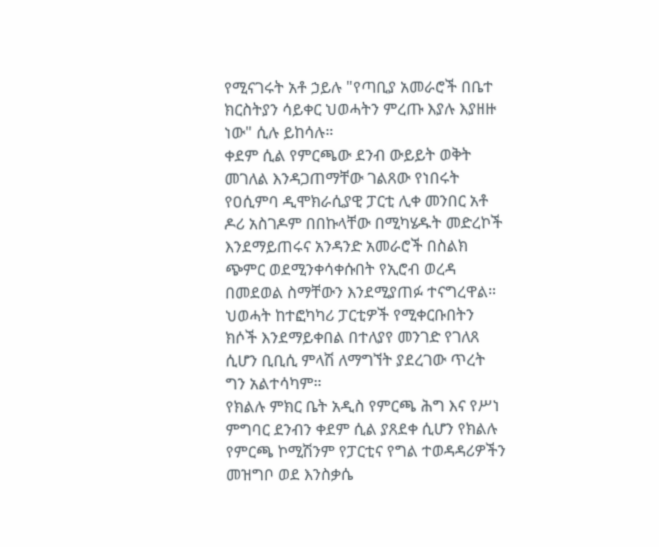የሚናገሩት አቶ ኃይሉ "የጣቢያ አመራሮች በቤተ ክርስትያን ሳይቀር ህወሓትን ምረጡ እያሉ እያዘዙ ነው" ሲሉ ይከሳሉ።
ቀደም ሲል የምርጫው ደንብ ውይይት ወቅት መገለል እንዳጋጠማቸው ገልጸው የነበሩት የዐሲምባ ዲሞክራሲያዊ ፓርቲ ሊቀ መንበር አቶ ዶሪ አስገዶም በበኩላቸው በሚካሄዱት መድረኮች እንደማይጠሩና አንዳንድ አመራሮች በስልክ ጭምር ወደሚንቀሳቀሱበት የኢሮብ ወረዳ በመደወል ስማቸውን እንደሚያጠፉ ተናግረዋል።
ህወሓት ከተፎካካሪ ፓርቲዎች የሚቀርቡበትን ክሶች እንደማይቀበል በተለያየ መንገድ የገለጸ ሲሆን ቢቢሲ ምላሽ ለማግኘት ያደረገው ጥረት ግን አልተሳካም።
የክልሉ ምክር ቤት አዲስ የምርጫ ሕግ እና የሥነ ምግባር ደንብን ቀደም ሲል ያጸደቀ ሲሆን የክልሉ የምርጫ ኮሚሽንም የፓርቲና የግል ተወዳዳሪዎችን መዝግቦ ወደ እንስቃሴ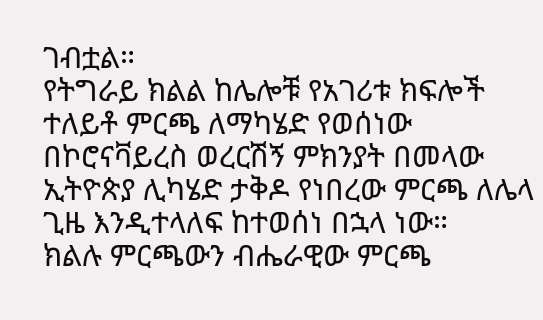ገብቷል።
የትግራይ ክልል ከሌሎቹ የአገሪቱ ክፍሎች ተለይቶ ምርጫ ለማካሄድ የወሰነው በኮሮናቫይረስ ወረርሽኝ ምክንያት በመላው ኢትዮጵያ ሊካሄድ ታቅዶ የነበረው ምርጫ ለሌላ ጊዜ እንዲተላለፍ ከተወሰነ በኋላ ነው።
ክልሉ ምርጫውን ብሔራዊው ምርጫ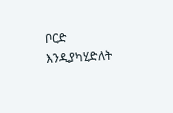ቦርድ እንዲያካሂድለት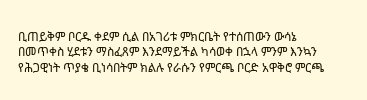ቢጠይቅም ቦርዱ ቀደም ሲል በአገሪቱ ምክርቤት የተሰጠውን ውሳኔ በመጥቀስ ሂደቱን ማስፈጸም እንደማይችል ካሳወቀ በኋላ ምንም እንኳን የሕጋዊነት ጥያቄ ቢነሳበትም ክልሉ የራሱን የምርጫ ቦርድ አዋቅሮ ምርጫ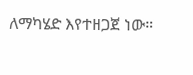ለማካሄድ እየተዘጋጀ ነው።